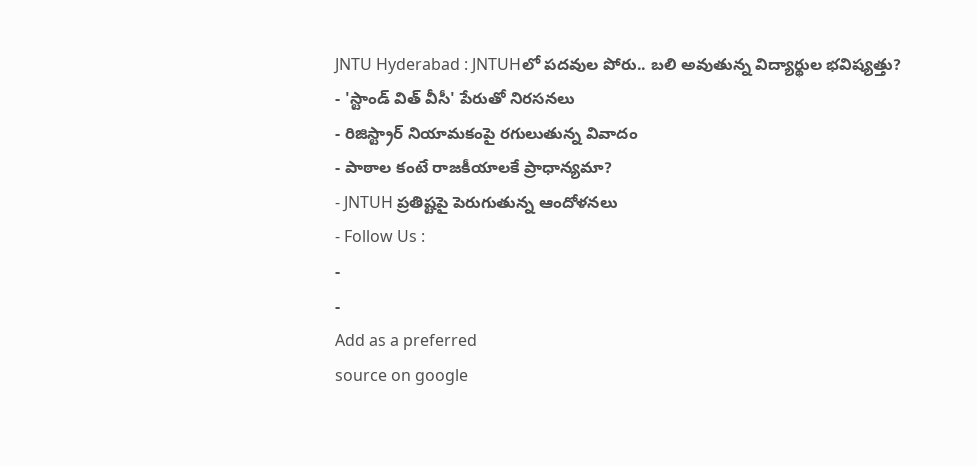JNTU Hyderabad : JNTUHలో పదవుల పోరు.. బలి అవుతున్న విద్యార్థుల భవిష్యత్తు?
- 'స్టాండ్ విత్ వీసీ' పేరుతో నిరసనలు
- రిజిస్ట్రార్ నియామకంపై రగులుతున్న వివాదం
- పాఠాల కంటే రాజకీయాలకే ప్రాధాన్యమా?
- JNTUH ప్రతిష్టపై పెరుగుతున్న ఆందోళనలు
- Follow Us :
-
-
Add as a preferred
source on google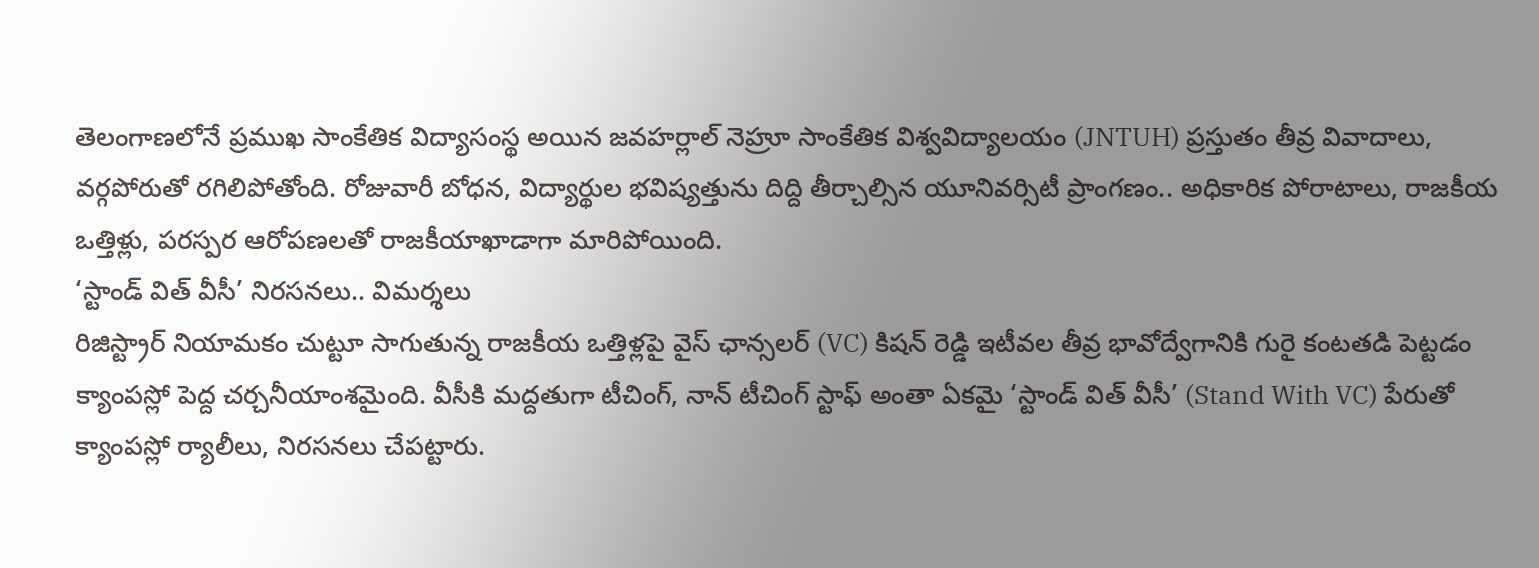తెలంగాణలోనే ప్రముఖ సాంకేతిక విద్యాసంస్థ అయిన జవహర్లాల్ నెహ్రూ సాంకేతిక విశ్వవిద్యాలయం (JNTUH) ప్రస్తుతం తీవ్ర వివాదాలు, వర్గపోరుతో రగిలిపోతోంది. రోజువారీ బోధన, విద్యార్థుల భవిష్యత్తును దిద్ది తీర్చాల్సిన యూనివర్సిటీ ప్రాంగణం.. అధికారిక పోరాటాలు, రాజకీయ ఒత్తిళ్లు, పరస్పర ఆరోపణలతో రాజకీయాఖాడాగా మారిపోయింది.
‘స్టాండ్ విత్ వీసీ’ నిరసనలు.. విమర్శలు
రిజిస్ట్రార్ నియామకం చుట్టూ సాగుతున్న రాజకీయ ఒత్తిళ్లపై వైస్ ఛాన్సలర్ (VC) కిషన్ రెడ్డి ఇటీవల తీవ్ర భావోద్వేగానికి గురై కంటతడి పెట్టడం క్యాంపస్లో పెద్ద చర్చనీయాంశమైంది. వీసీకి మద్దతుగా టీచింగ్, నాన్ టీచింగ్ స్టాఫ్ అంతా ఏకమై ‘స్టాండ్ విత్ వీసీ’ (Stand With VC) పేరుతో క్యాంపస్లో ర్యాలీలు, నిరసనలు చేపట్టారు.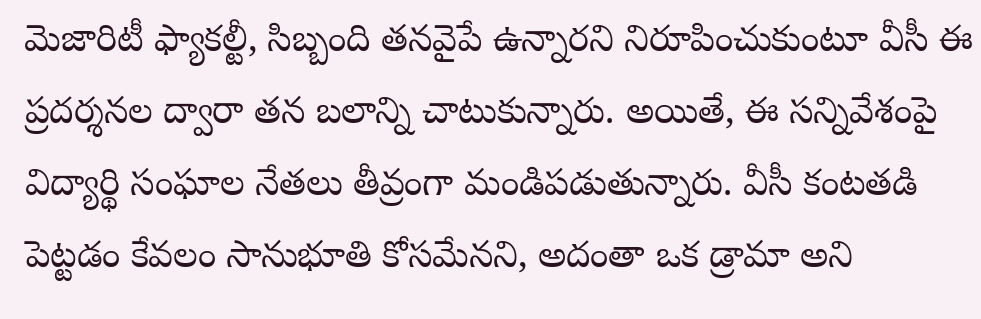మెజారిటీ ఫ్యాకల్టీ, సిబ్బంది తనవైపే ఉన్నారని నిరూపించుకుంటూ వీసీ ఈ ప్రదర్శనల ద్వారా తన బలాన్ని చాటుకున్నారు. అయితే, ఈ సన్నివేశంపై విద్యార్థి సంఘాల నేతలు తీవ్రంగా మండిపడుతున్నారు. వీసీ కంటతడి పెట్టడం కేవలం సానుభూతి కోసమేనని, అదంతా ఒక డ్రామా అని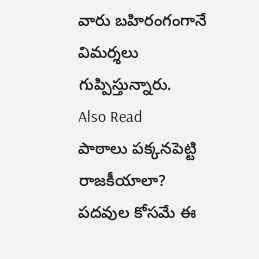వారు బహిరంగంగానే విమర్శలు గుప్పిస్తున్నారు.
Also Read
పాఠాలు పక్కనపెట్టి రాజకీయాలా?
పదవుల కోసమే ఈ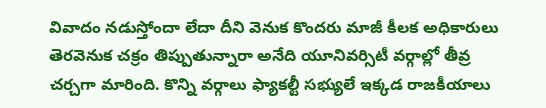వివాదం నడుస్తోందా లేదా దీని వెనుక కొందరు మాజీ కీలక అధికారులు తెరవెనుక చక్రం తిప్పుతున్నారా అనేది యూనివర్సిటీ వర్గాల్లో తీవ్ర చర్చగా మారింది. కొన్ని వర్గాలు ఫ్యాకల్టీ సభ్యులే ఇక్కడ రాజకీయాలు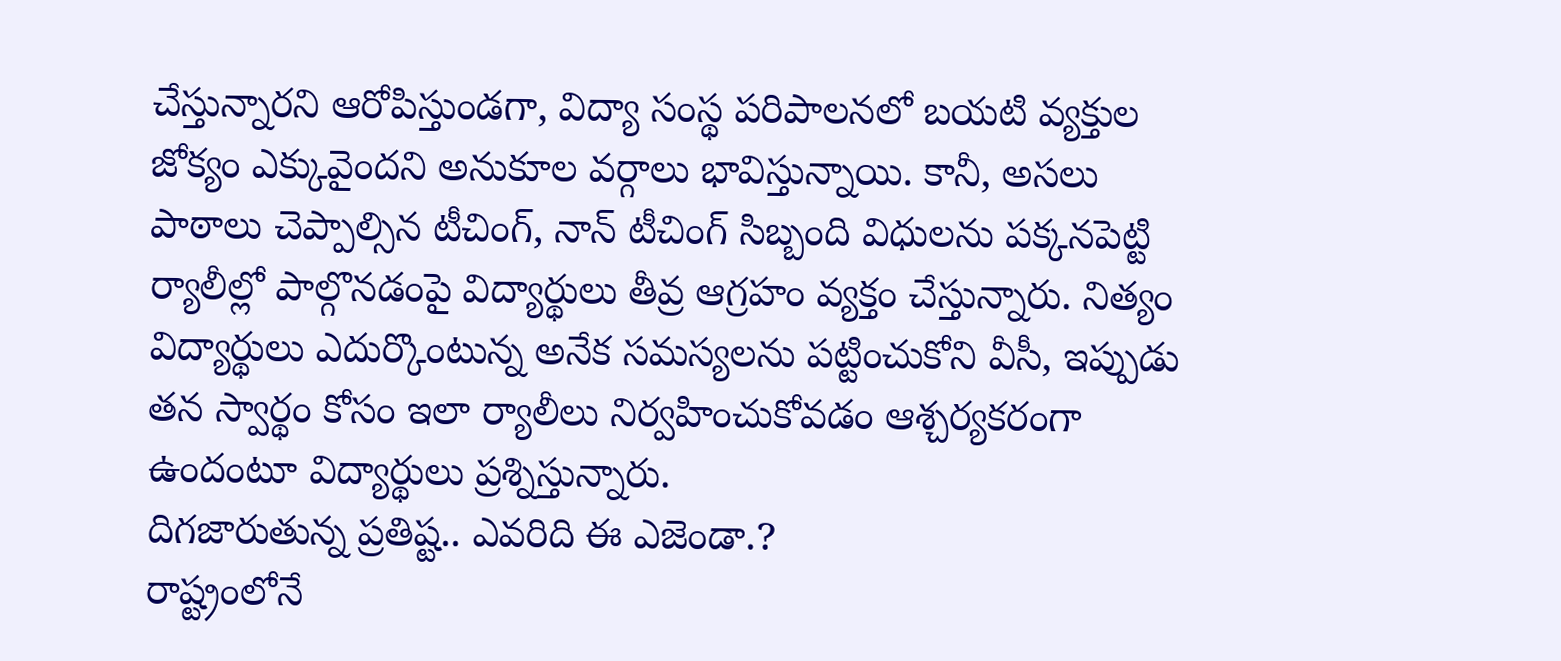చేస్తున్నారని ఆరోపిస్తుండగా, విద్యా సంస్థ పరిపాలనలో బయటి వ్యక్తుల జోక్యం ఎక్కువైందని అనుకూల వర్గాలు భావిస్తున్నాయి. కానీ, అసలు పాఠాలు చెప్పాల్సిన టీచింగ్, నాన్ టీచింగ్ సిబ్బంది విధులను పక్కనపెట్టి ర్యాలీల్లో పాల్గొనడంపై విద్యార్థులు తీవ్ర ఆగ్రహం వ్యక్తం చేస్తున్నారు. నిత్యం విద్యార్థులు ఎదుర్కొంటున్న అనేక సమస్యలను పట్టించుకోని వీసీ, ఇప్పుడు తన స్వార్థం కోసం ఇలా ర్యాలీలు నిర్వహించుకోవడం ఆశ్చర్యకరంగా ఉందంటూ విద్యార్థులు ప్రశ్నిస్తున్నారు.
దిగజారుతున్న ప్రతిష్ట.. ఎవరిది ఈ ఎజెండా.?
రాష్ట్రంలోనే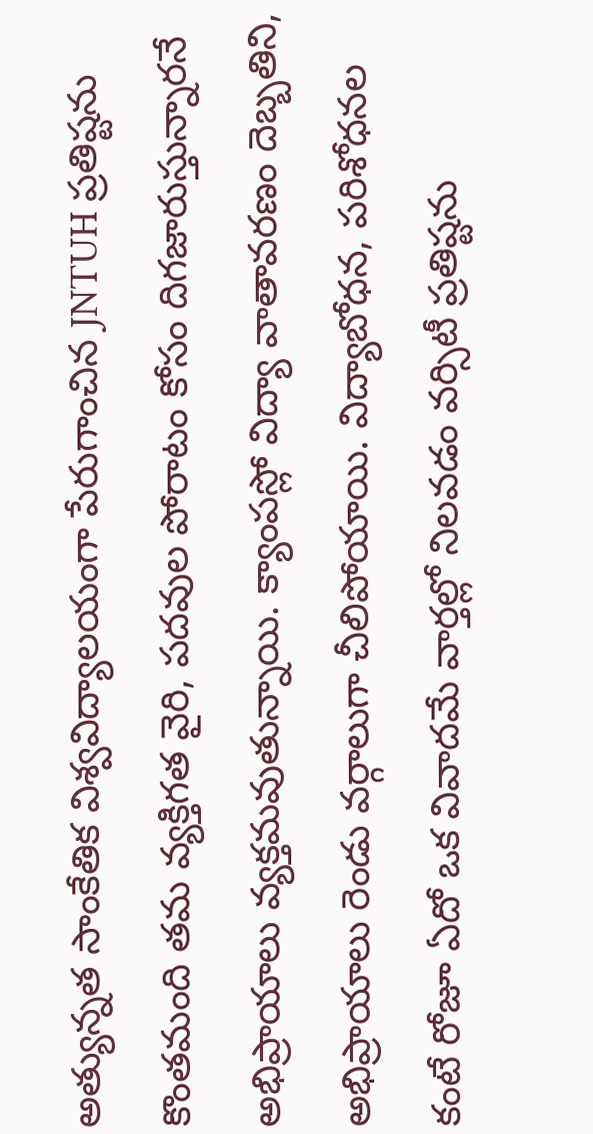అత్యున్నత సాంకేతిక విశ్వవిద్యాలయంగా పేరుగాంచిన JNTUH ప్రతిష్టను కొంతమంది తమ వ్యక్తిగత వైరి, పదవుల పోరాటం కోసం దిగజారుస్తున్నారనే అభిప్రాయాలు వ్యక్తమవుతున్నాయి. క్యాంపస్లో విద్యా వాతావరణం దెబ్బతిని, అభిప్రాయాలు రెండు వర్గాలుగా చీలిపోయాయి. విద్యాబోధన, పరిశోధనల కంటే రోజూ ఏదో ఒక వివాదమే వార్తల్లో నిలవడం వర్సిటీ ప్రతిష్టను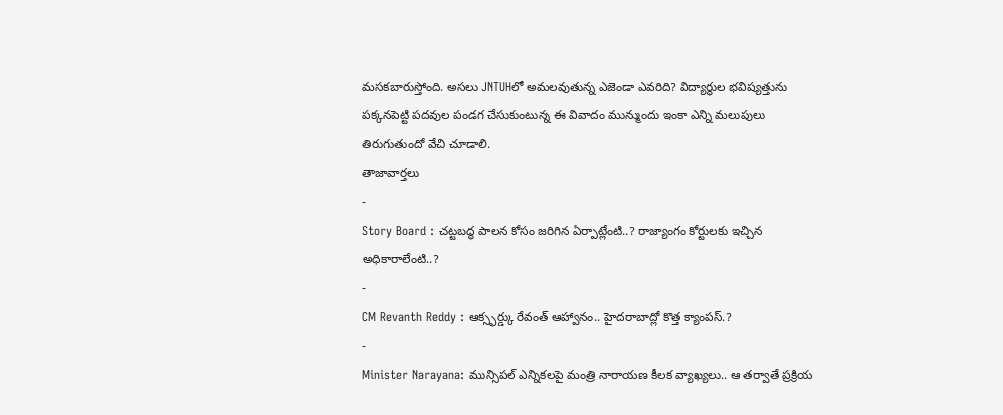మసకబారుస్తోంది. అసలు JNTUHలో అమలవుతున్న ఎజెండా ఎవరిది? విద్యార్థుల భవిష్యత్తును పక్కనపెట్టి పదవుల పండగ చేసుకుంటున్న ఈ వివాదం మున్ముందు ఇంకా ఎన్ని మలుపులు తిరుగుతుందో వేచి చూడాలి.
తాజావార్తలు
-
Story Board : చట్టబద్ధ పాలన కోసం జరిగిన ఏర్పాట్లేంటి..? రాజ్యాంగం కోర్టులకు ఇచ్చిన అధికారాలేంటి..?
-
CM Revanth Reddy : ఆక్స్ఫర్డ్కు రేవంత్ ఆహ్వానం.. హైదరాబాద్లో కొత్త క్యాంపస్.?
-
Minister Narayana: మున్సిపల్ ఎన్నికలపై మంత్రి నారాయణ కీలక వ్యాఖ్యలు.. ఆ తర్వాతే ప్రక్రియ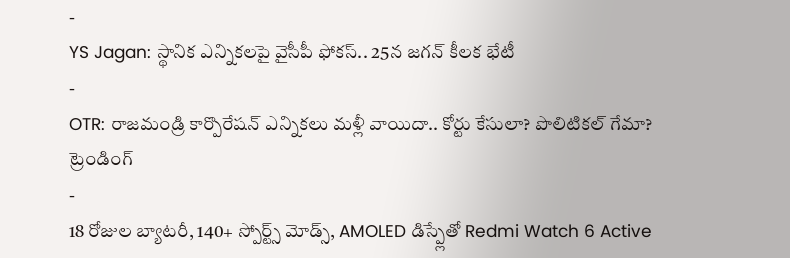-
YS Jagan: స్థానిక ఎన్నికలపై వైసీపీ ఫోకస్.. 25న జగన్ కీలక భేటీ
-
OTR: రాజమండ్రి కార్పొరేషన్ ఎన్నికలు మళ్లీ వాయిదా.. కోర్టు కేసులా? పొలిటికల్ గేమా?
ట్రెండింగ్
-
18 రోజుల బ్యాటరీ, 140+ స్పోర్ట్స్ మోడ్స్, AMOLED డిస్ప్లేతో Redmi Watch 6 Active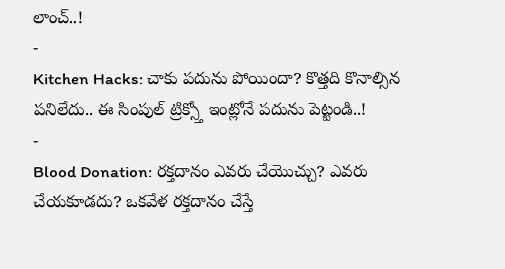లాంచ్..!
-
Kitchen Hacks: చాకు పదును పోయిందా? కొత్తది కొనాల్సిన పనిలేదు.. ఈ సింపుల్ ట్రిక్స్తో ఇంట్లోనే పదును పెట్టండి..!
-
Blood Donation: రక్తదానం ఎవరు చేయొచ్చు? ఎవరు చేయకూడదు? ఒకవేళ రక్తదానం చేస్తే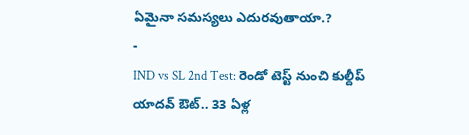ఏమైనా సమస్యలు ఎదురవుతాయా.?
-
IND vs SL 2nd Test: రెండో టెస్ట్ నుంచి కుల్దీప్ యాదవ్ ఔట్.. 33 ఏళ్ల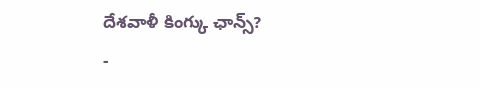దేశవాళీ కింగ్కు ఛాన్స్?
-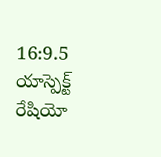16:9.5 యాస్పెక్ట్ రేషియో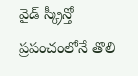వైడ్ స్క్రీన్తో ప్రపంచంలోనే తొలి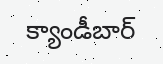క్యాండీబార్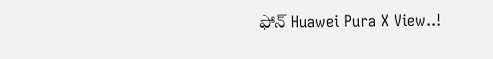ఫోన్ Huawei Pura X View..!